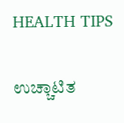HEALTH TIPS

ಉಚ್ಚಾಟಿತ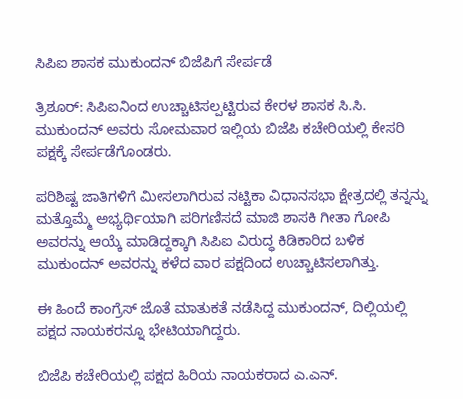ಸಿಪಿಐ ಶಾಸಕ ಮುಕುಂದನ್ ಬಿಜೆಪಿಗೆ ಸೇರ್ಪಡೆ

ತ್ರಿಶೂರ್: ಸಿಪಿಐನಿಂದ ಉಚ್ಚಾಟಿಸಲ್ಪಟ್ಟಿರುವ ಕೇರಳ ಶಾಸಕ ಸಿ.ಸಿ. ಮುಕುಂದನ್ ಅವರು ಸೋಮವಾರ ಇಲ್ಲಿಯ ಬಿಜೆಪಿ ಕಚೇರಿಯಲ್ಲಿ ಕೇಸರಿ ಪಕ್ಷಕ್ಕೆ ಸೇರ್ಪಡೆಗೊಂಡರು.

ಪರಿಶಿಷ್ಟ ಜಾತಿಗಳಿಗೆ ಮೀಸಲಾಗಿರುವ ನಟ್ಟಿಕಾ ವಿಧಾನಸಭಾ ಕ್ಷೇತ್ರದಲ್ಲಿ ತನ್ನನ್ನು ಮತ್ತೊಮ್ಮೆ ಅಭ್ಯರ್ಥಿಯಾಗಿ ಪರಿಗಣಿಸದೆ ಮಾಜಿ ಶಾಸಕಿ ಗೀತಾ ಗೋಪಿ ಅವರನ್ನು ಆಯ್ಕೆ ಮಾಡಿದ್ದಕ್ಕಾಗಿ ಸಿಪಿಐ ವಿರುದ್ಧ ಕಿಡಿಕಾರಿದ ಬಳಿಕ ಮುಕುಂದನ್ ಅವರನ್ನು ಕಳೆದ ವಾರ ಪಕ್ಷದಿಂದ ಉಚ್ಚಾಟಿಸಲಾಗಿತ್ತು.

ಈ ಹಿಂದೆ ಕಾಂಗ್ರೆಸ್ ಜೊತೆ ಮಾತುಕತೆ ನಡೆಸಿದ್ದ ಮುಕುಂದನ್, ದಿಲ್ಲಿಯಲ್ಲಿ ಪಕ್ಷದ ನಾಯಕರನ್ನೂ ಭೇಟಿಯಾಗಿದ್ದರು.

ಬಿಜೆಪಿ ಕಚೇರಿಯಲ್ಲಿ ಪಕ್ಷದ ಹಿರಿಯ ನಾಯಕರಾದ ಎ.ಎನ್.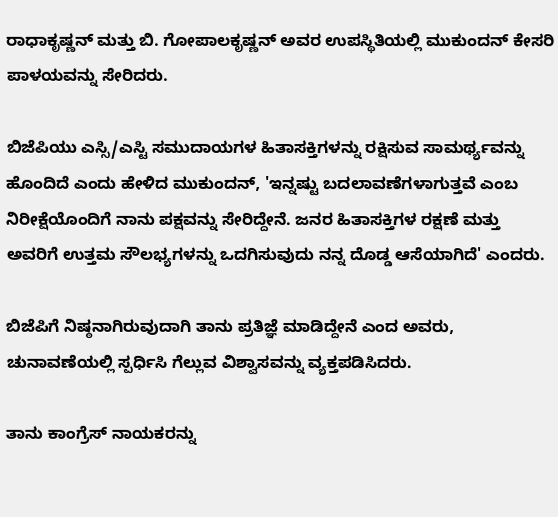ರಾಧಾಕೃಷ್ಣನ್ ಮತ್ತು ಬಿ. ಗೋಪಾಲಕೃಷ್ಣನ್ ಅವರ ಉಪಸ್ಥಿತಿಯಲ್ಲಿ ಮುಕುಂದನ್ ಕೇಸರಿ ಪಾಳಯವನ್ನು ಸೇರಿದರು.

ಬಿಜೆಪಿಯು ಎಸ್ಸಿ/ಎಸ್ಟಿ ಸಮುದಾಯಗಳ ಹಿತಾಸಕ್ತಿಗಳನ್ನು ರಕ್ಷಿಸುವ ಸಾಮರ್ಥ್ಯವನ್ನು ಹೊಂದಿದೆ ಎಂದು ಹೇಳಿದ ಮುಕುಂದನ್, 'ಇನ್ನಷ್ಟು ಬದಲಾವಣೆಗಳಾಗುತ್ತವೆ ಎಂಬ ನಿರೀಕ್ಷೆಯೊಂದಿಗೆ ನಾನು ಪಕ್ಷವನ್ನು ಸೇರಿದ್ದೇನೆ. ಜನರ ಹಿತಾಸಕ್ತಿಗಳ ರಕ್ಷಣೆ ಮತ್ತು ಅವರಿಗೆ ಉತ್ತಮ ಸೌಲಭ್ಯಗಳನ್ನು ಒದಗಿಸುವುದು ನನ್ನ ದೊಡ್ಡ ಆಸೆಯಾಗಿದೆ' ಎಂದರು.

ಬಿಜೆಪಿಗೆ ನಿಷ್ಠನಾಗಿರುವುದಾಗಿ ತಾನು ಪ್ರತಿಜ್ಞೆ ಮಾಡಿದ್ದೇನೆ ಎಂದ ಅವರು, ಚುನಾವಣೆಯಲ್ಲಿ ಸ್ಪರ್ಧಿಸಿ ಗೆಲ್ಲುವ ವಿಶ್ವಾಸವನ್ನು ವ್ಯಕ್ತಪಡಿಸಿದರು.

ತಾನು ಕಾಂಗ್ರೆಸ್ ನಾಯಕರನ್ನು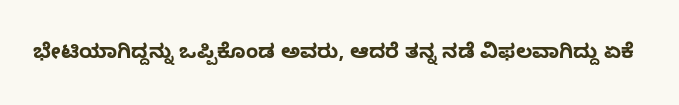ಭೇಟಿಯಾಗಿದ್ದನ್ನು ಒಪ್ಪಿಕೊಂಡ ಅವರು, ಆದರೆ ತನ್ನ ನಡೆ ವಿಫಲವಾಗಿದ್ದು ಏಕೆ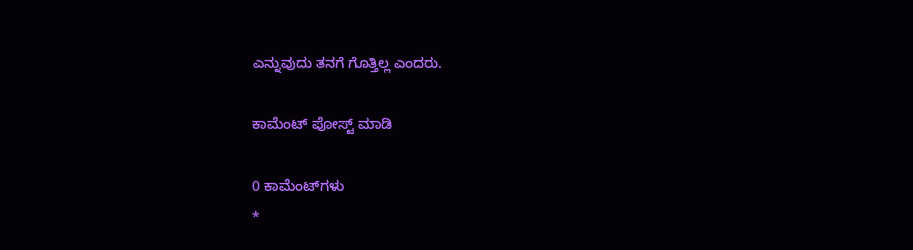ಎನ್ನುವುದು ತನಗೆ ಗೊತ್ತಿಲ್ಲ ಎಂದರು.

ಕಾಮೆಂಟ್‌‌ ಪೋಸ್ಟ್‌ ಮಾಡಿ

0 ಕಾಮೆಂಟ್‌ಗಳು
*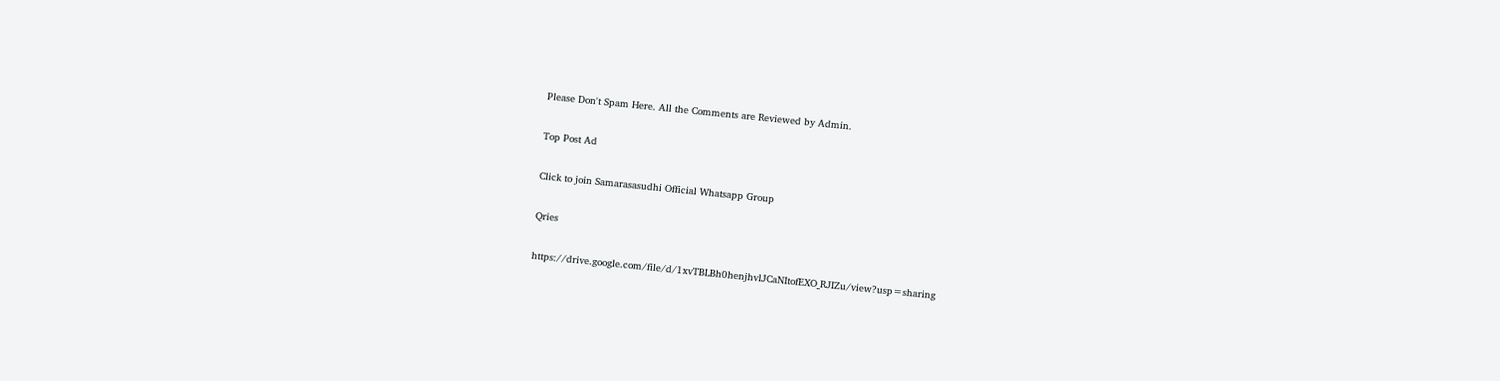Please Don't Spam Here. All the Comments are Reviewed by Admin.

Top Post Ad

Click to join Samarasasudhi Official Whatsapp Group

Qries

https://drive.google.com/file/d/1xvTBLBh0henjhvlJCaNItofEXO_RJIZu/view?usp=sharing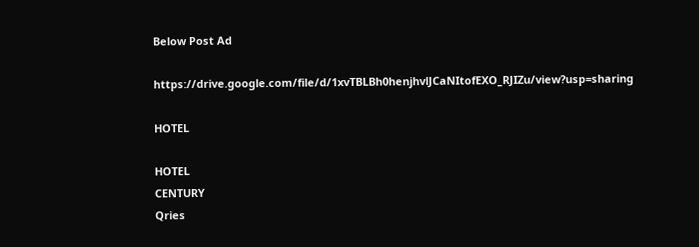Below Post Ad

https://drive.google.com/file/d/1xvTBLBh0henjhvlJCaNItofEXO_RJIZu/view?usp=sharing

HOTEL

HOTEL
CENTURY
Qries